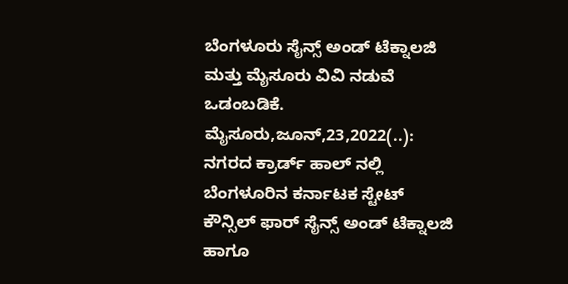ಬೆಂಗಳೂರು ಸೈನ್ಸ್ ಅಂಡ್ ಟೆಕ್ನಾಲಜಿ ಮತ್ತು ಮೈಸೂರು ವಿವಿ ನಡುವೆ ಒಡಂಬಡಿಕೆ. ಮೈಸೂರು,ಜೂನ್,23,2022(..): ನಗರದ ಕ್ರಾರ್ಡ್ ಹಾಲ್‌ ನಲ್ಲಿ ಬೆಂಗಳೂರಿನ ಕರ್ನಾಟಕ ಸ್ಟೇಟ್ ಕೌನ್ಸಿಲ್ ಫಾರ್ ಸೈನ್ಸ್ ಅಂಡ್ ಟೆಕ್ನಾಲಜಿ ಹಾಗೂ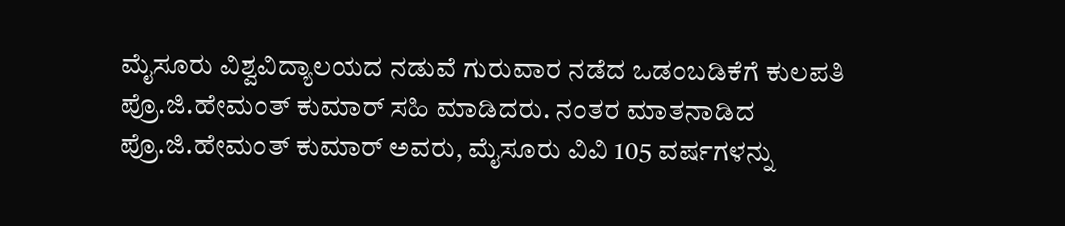ಮೈಸೂರು ವಿಶ್ವವಿದ್ಯಾಲಯದ ನಡುವೆ ಗುರುವಾರ ನಡೆದ ಒಡಂಬಡಿಕೆಗೆ ಕುಲಪತಿ ಪ್ರೊ.ಜಿ.ಹೇಮಂತ್ ಕುಮಾರ್ ಸಹಿ ಮಾಡಿದರು. ನಂತರ ಮಾತನಾಡಿದ ಪ್ರೊ.ಜಿ.ಹೇಮಂತ್ ಕುಮಾರ್ ಅವರು, ಮೈಸೂರು ವಿವಿ 105 ವರ್ಷಗಳನ್ನು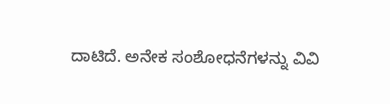ದಾಟಿದೆ. ಅನೇಕ ಸಂಶೋಧನೆಗಳನ್ನು ವಿವಿ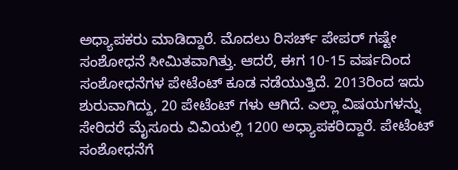ಅಧ್ಯಾಪಕರು ಮಾಡಿದ್ದಾರೆ. ಮೊದಲು ರಿಸರ್ಚ್ ಪೇಪರ್‌ ಗಷ್ಟೇ ಸಂಶೋಧನೆ ಸೀಮಿತವಾಗಿತ್ತು. ಆದರೆ, ಈಗ 10-15 ವರ್ಷದಿಂದ ಸಂಶೋಧನೆಗಳ ಪೇಟೆಂಟ್ ಕೂಡ ನಡೆಯುತ್ತಿದೆ. 2013ರಿಂದ ಇದು ಶುರುವಾಗಿದ್ದು, 20 ಪೇಟೆಂಟ್‌ ಗಳು ಆಗಿದೆ. ಎಲ್ಲಾ ವಿಷಯಗಳನ್ನು ಸೇರಿದರೆ ಮೈಸೂರು ವಿವಿಯಲ್ಲಿ 1200 ಅಧ್ಯಾಪಕರಿದ್ದಾರೆ. ಪೇಟೆಂಟ್ ಸಂಶೋಧನೆಗೆ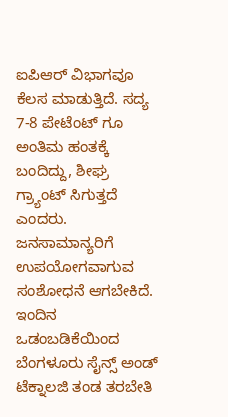ಐಪಿಆರ್ ವಿಭಾಗವೂ ಕೆಲಸ ಮಾಡುತ್ತಿದೆ. ಸದ್ಯ 7-8 ಪೇಟೆಂಟ್‌ ಗೂ ಅಂತಿಮ ಹಂತಕ್ಕೆ ಬಂದಿದ್ದು, ಶೀಘ್ರ ಗ್ರ್ಯಾಂಟ್ ಸಿಗುತ್ತದೆ ಎಂದರು. ಜನಸಾಮಾನ್ಯರಿಗೆ ಉಪಯೋಗವಾಗುವ ಸಂಶೋಧನೆ ಆಗಬೇಕಿದೆ. ಇಂದಿನ ಒಡಂಬಡಿಕೆಯಿಂದ ಬೆಂಗಳೂರು ಸೈನ್ಸ್ ಅಂಡ್ ಟೆಕ್ನಾಲಜಿ ತಂಡ ತರಬೇತಿ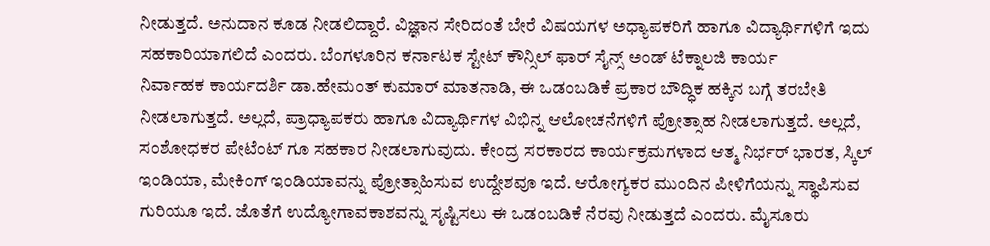ನೀಡುತ್ತದೆ. ಅನುದಾನ ಕೂಡ ನೀಡಲಿದ್ದಾರೆ. ವಿಜ್ಞಾನ ಸೇರಿದಂತೆ ಬೇರೆ ವಿಷಯಗಳ ಅಧ್ಯಾಪಕರಿಗೆ ಹಾಗೂ ವಿದ್ಯಾರ್ಥಿಗಳಿಗೆ ಇದು ಸಹಕಾರಿಯಾಗಲಿದೆ ಎಂದರು. ಬೆಂಗಳೂರಿನ ಕರ್ನಾಟಕ ಸ್ಟೇಟ್ ಕೌನ್ಸಿಲ್ ಫಾರ್ ಸೈನ್ಸ್ ಅಂಡ್ ಟೆಕ್ನಾಲಜಿ ಕಾರ್ಯ ನಿರ್ವಾಹಕ ‌ಕಾರ್ಯದರ್ಶಿ ಡಾ.ಹೇಮಂತ್ ಕುಮಾರ್ ಮಾತನಾಡಿ, ಈ ಒಡಂಬಡಿಕೆ ಪ್ರಕಾರ ಬೌದ್ಧಿಕ ಹಕ್ಕಿನ ಬಗ್ಗೆ ತರಬೇತಿ ನೀಡಲಾಗುತ್ತದೆ. ಅಲ್ಲದೆ, ಪ್ರಾಧ್ಯಾಪಕರು ಹಾಗೂ ವಿದ್ಯಾರ್ಥಿಗಳ ವಿಭಿನ್ನ ಆಲೋಚನೆಗಳಿಗೆ ಪ್ರೋತ್ಸಾಹ ನೀಡಲಾಗುತ್ತದೆ. ಅಲ್ಲದೆ, ಸಂಶೋಧಕರ ಪೇಟೆಂಟ್‌ ಗೂ ಸಹಕಾರ ನೀಡಲಾಗುವುದು. ಕೇಂದ್ರ ಸರಕಾರದ ಕಾರ್ಯಕ್ರಮಗಳಾದ ಆತ್ಮ ನಿರ್ಭರ್ ಭಾರತ, ಸ್ಕಿಲ್ ಇಂಡಿಯಾ, ಮೇಕಿಂಗ್ ಇಂಡಿಯಾವನ್ನು ಪ್ರೋತ್ಸಾಹಿಸುವ ಉದ್ದೇಶವೂ ಇದೆ. ಆರೋಗ್ಯಕರ ಮುಂದಿನ ಪೀಳಿಗೆಯನ್ನು ಸ್ಥಾಪಿಸುವ ಗುರಿಯೂ ಇದೆ. ಜೊತೆಗೆ ಉದ್ಯೋಗಾವಕಾಶವನ್ನು ಸೃಷ್ಟಿಸಲು ಈ ಒಡಂಬಡಿಕೆ ನೆರವು ನೀಡುತ್ತದೆ ಎಂದರು. ಮೈಸೂರು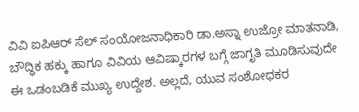ವಿವಿ ಐಪಿಆರ್ ಸೆಲ್ ಸಂಯೋಜನಾಧಿಕಾರಿ ಡಾ.ಅಸ್ನಾ ಉಜ್ರೋ ಮಾತನಾಡಿ, ಬೌದ್ಧಿಕ ಹಕ್ಕು ಹಾಗೂ ವಿವಿಯ ಆವಿಷ್ಕಾರಗಳ ಬಗ್ಗೆ ಜಾಗೃತಿ ಮೂಡಿಸುವುದೇ ಈ ಒಡಂಬಡಿಕೆ ಮುಖ್ಯ ಉದ್ದೇಶ. ಅಲ್ಲದೆ, ಯುವ ಸಂಶೋಧಕರ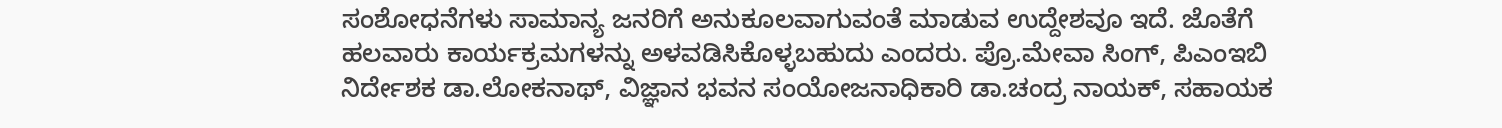ಸಂಶೋಧನೆಗಳು ಸಾಮಾನ್ಯ ಜನರಿಗೆ ಅನುಕೂಲವಾಗುವಂತೆ ಮಾಡುವ ಉದ್ದೇಶವೂ ಇದೆ. ಜೊತೆಗೆ ಹಲವಾರು‌ ಕಾರ್ಯಕ್ರಮಗಳನ್ನು ಅಳವಡಿಸಿಕೊಳ್ಳಬಹುದು ಎಂದರು. ಪ್ರೊ.ಮೇವಾ ಸಿಂಗ್, ಪಿಎಂಇಬಿ ನಿರ್ದೇಶಕ ಡಾ.ಲೋಕನಾಥ್, ವಿಜ್ಞಾನ ಭವನ ಸಂಯೋಜನಾಧಿಕಾರಿ ಡಾ.ಚಂದ್ರ ನಾಯಕ್, ಸಹಾಯಕ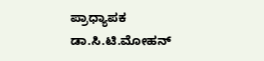ಪ್ರಾಧ್ಯಾಪಕ ಡಾ.ಸಿ.ಟಿ.ಮೋಹನ್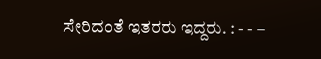ಸೇರಿದಂತೆ ಇತರರು ಇದ್ದರು. : - - –